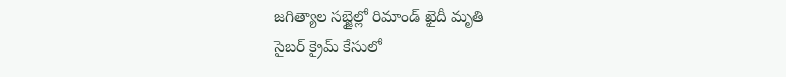జగిత్యాల సబ్జైల్లో రిమాండ్ ఖైదీ మృతి
సైబర్ క్రైమ్ కేసులో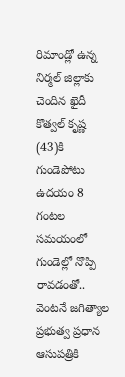రిమాండ్లో ఉన్న నిర్మల్ జిల్లాకు చెందిన ఖైదీ కొత్వల్ కృష్ణ (43)కి గుండెపోటు
ఉదయం 8 గంటల సమయంలో గుండెల్లో నొప్పి రావడంతో.. వెంటనే జగిత్యాల ప్రభుత్వ ప్రధాన ఆసుపత్రికి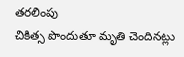తరలింపు
చికిత్స పొందుతూ మృతి చెందినట్లు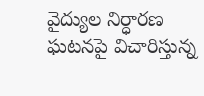వైద్యుల నిర్ధారణ
ఘటనపై విచారిస్తున్న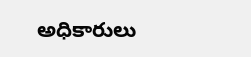అధికారులు